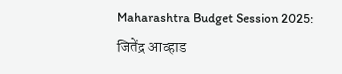Maharashtra Budget Session 2025: जितेंद्र आव्हाड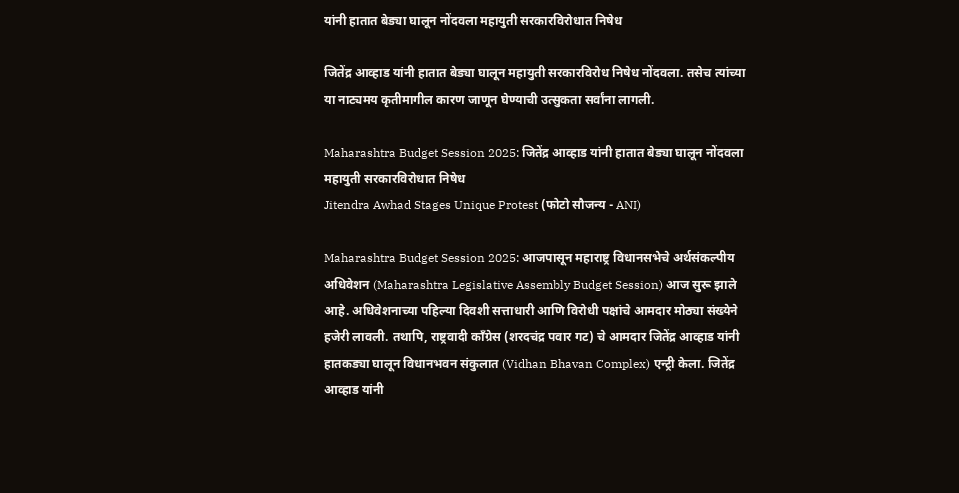यांनी हातात बेड्या घालून नोंदवला महायुती सरकारविरोधात निषेध

जितेंद्र आव्हाड यांनी हातात बेड्या घालून महायुती सरकारविरोध निषेध नोंदवला. तसेच त्यांच्या या नाट्यमय कृतीमागील कारण जाणून घेण्याची उत्सुकता सर्वांना लागली.

Maharashtra Budget Session 2025: जितेंद्र आव्हाड यांनी हातात बेड्या घालून नोंदवला महायुती सरकारविरोधात निषेध
Jitendra Awhad Stages Unique Protest (फोटो सौजन्य - ANI)

Maharashtra Budget Session 2025: आजपासून महाराष्ट्र विधानसभेचे अर्थसंकल्पीय अधिवेशन (Maharashtra Legislative Assembly Budget Session) आज सुरू झाले आहे. अधिवेशनाच्या पहिल्या दिवशी सत्ताधारी आणि विरोधी पक्षांचे आमदार मोठ्या संख्येने हजेरी लावली. तथापि, राष्ट्रवादी काँग्रेस (शरदचंद्र पवार गट) चे आमदार जितेंद्र आव्हाड यांनी हातकड्या घालून विधानभवन संकुलात (Vidhan Bhavan Complex) एन्ट्री केला. जितेंद्र आव्हाड यांनी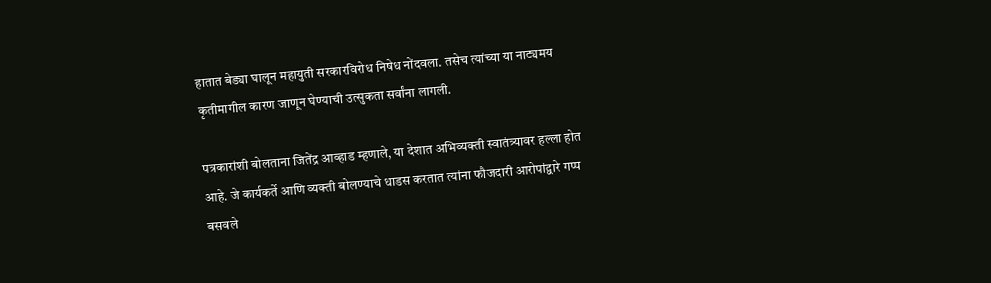हातात बेड्या घालून महायुती सरकारविरोध निषेध नोंदवला. तसेच त्यांच्या या नाट्यमय कृतीमागील कारण जाणून घेण्याची उत्सुकता सर्वांना लागली.

पत्रकारांशी बोलताना जितेंद्र आव्हाड म्हणाले, या देशात अभिव्यक्ती स्वातंत्र्यावर हल्ला होत आहे. जे कार्यकर्ते आणि व्यक्ती बोलण्याचे धाडस करतात त्यांना फौजदारी आरोपांद्वारे गप्प बसवले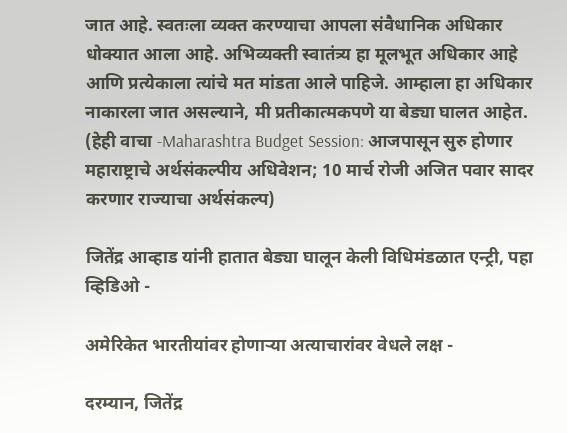जात आहे. स्वतःला व्यक्त करण्याचा आपला संवैधानिक अधिकार धोक्यात आला आहे. अभिव्यक्ती स्वातंत्र्य हा मूलभूत अधिकार आहे आणि प्रत्येकाला त्यांचे मत मांडता आले पाहिजे. आम्हाला हा अधिकार नाकारला जात असल्याने, मी प्रतीकात्मकपणे या बेड्या घालत आहेत. (हेही वाचा -Maharashtra Budget Session: आजपासून सुरु होणार महाराष्ट्राचे अर्थसंकल्पीय अधिवेशन; 10 मार्च रोजी अजित पवार सादर करणार राज्याचा अर्थसंकल्प)

जितेंद्र आव्हाड यांनी हातात बेड्या घालून केली विधिमंडळात एन्ट्री, पहा व्हिडिओ -

अमेरिकेत भारतीयांवर होणाऱ्या अत्याचारांवर वेधले लक्ष -

दरम्यान, जितेंद्र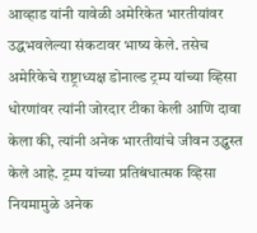आव्हाड यांनी यावेळी अमेरिकेत भारतीयांवर उद्धभवलेल्या संकटावर भाष्य केले. तसेच अमेरिकेचे राष्ट्राध्यक्ष डोनाल्ड ट्रम्प यांच्या व्हिसा धोरणांवर त्यांनी जोरदार टीका केली आणि दावा केला की, त्यांनी अनेक भारतीयांचे जीवन उद्ध्वस्त केले आहे. ट्रम्प यांच्या प्रतिबंधात्मक व्हिसा नियमामुळे अनेक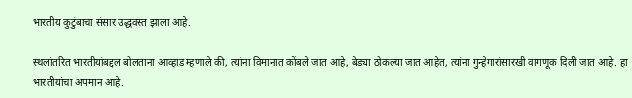भारतीय कुटुंबाचा संसार उद्धवस्त झाला आहे.

स्थलांतरित भारतीयांबद्दल बोलताना आव्हाड म्हणाले की, त्यांना विमानात कोंबले जात आहे, बेड्या ठोकल्या जात आहेत, त्यांना गुन्हेगारांसारखी वागणूक दिली जात आहे. हा भारतीयांचा अपमान आहे.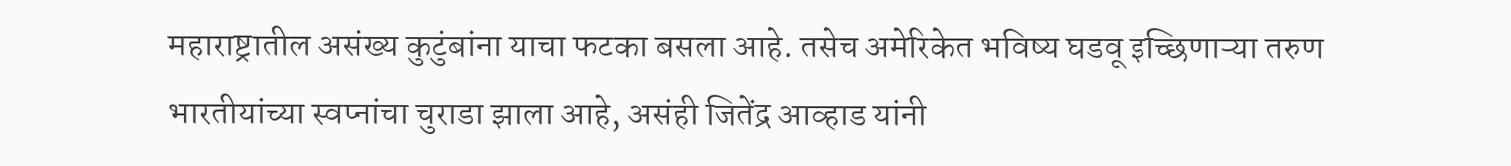महाराष्ट्रातील असंख्य कुटुंबांना याचा फटका बसला आहे. तसेच अमेरिकेत भविष्य घडवू इच्छिणाऱ्या तरुण भारतीयांच्या स्वप्नांचा चुराडा झाला आहे, असंही जितेंद्र आव्हाड यांनी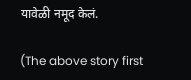यावेळी नमूद केलं.

(The above story first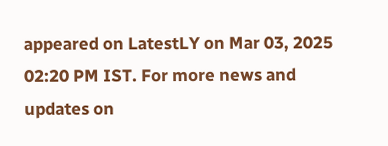appeared on LatestLY on Mar 03, 2025 02:20 PM IST. For more news and updates on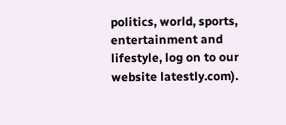politics, world, sports, entertainment and lifestyle, log on to our website latestly.com).